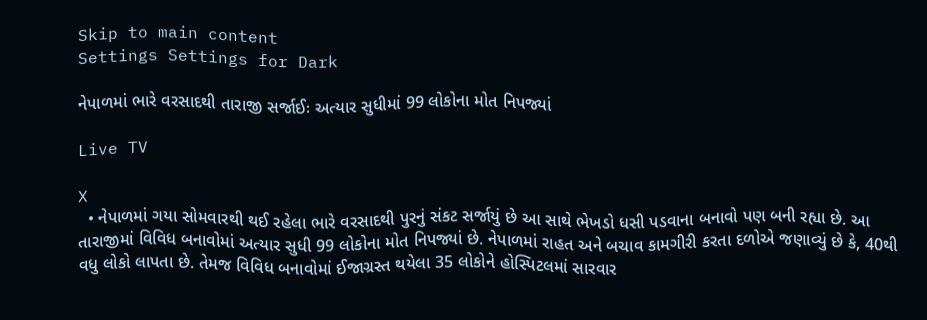Skip to main content
Settings Settings for Dark

નેપાળમાં ભારે વરસાદથી તારાજી સર્જાઈઃ અત્યાર સુધીમાં 99 લોકોના મોત નિપજ્યાં

Live TV

X
  • નેપાળમાં ગયા સોમવારથી થઈ રહેલા ભારે વરસાદથી પુરનું સંકટ સર્જાયું છે આ સાથે ભેખડો ધસી પડવાના બનાવો પણ બની રહ્યા છે. આ તારાજીમાં વિવિધ બનાવોમાં અત્યાર સુધી 99 લોકોના મોત નિપજ્યાં છે. નેપાળમાં રાહત અને બચાવ કામગીરી કરતા દળોએ જણાવ્યું છે કે, 40થી વધુ લોકો લાપતા છે. તેમજ વિવિધ બનાવોમાં ઈજાગ્રસ્ત થયેલા 35 લોકોને હોસ્પિટલમાં સારવાર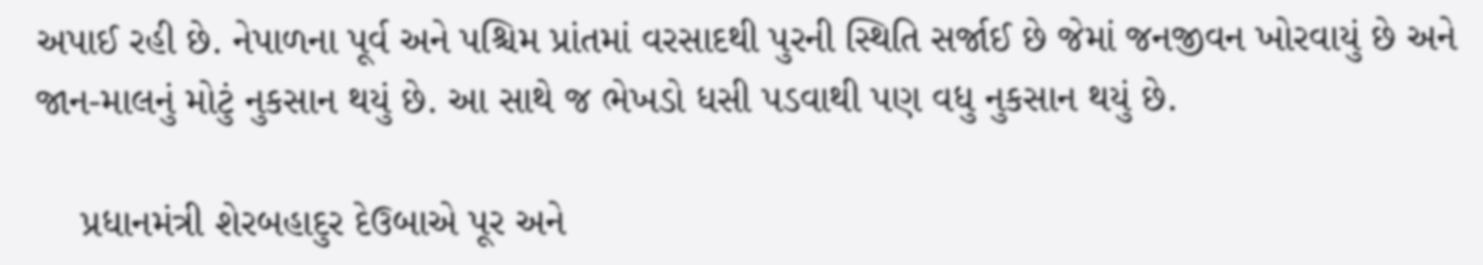અપાઈ રહી છે. નેપાળના પૂર્વ અને પશ્ચિમ પ્રાંતમાં વરસાદથી પુરની સ્થિતિ સર્જાઈ છે જેમાં જનજીવન ખોરવાયું છે અને જાન-માલનું મોટું નુકસાન થયું છે. આ સાથે જ ભેખડો ધસી પડવાથી પણ વધુ નુકસાન થયું છે.

    પ્રધાનમંત્રી શેરબહાદુર દેઉબાએ પૂર અને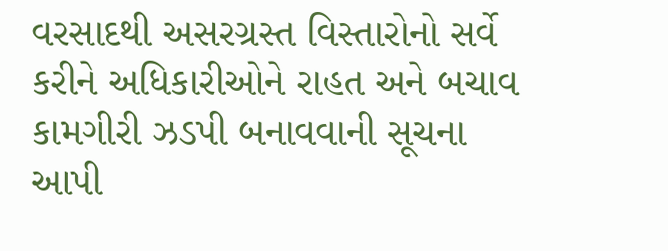વરસાદથી અસરગ્રસ્ત વિસ્તારોનો સર્વે કરીને અધિકારીઓને રાહત અને બચાવ કામગીરી ઝડપી બનાવવાની સૂચના આપી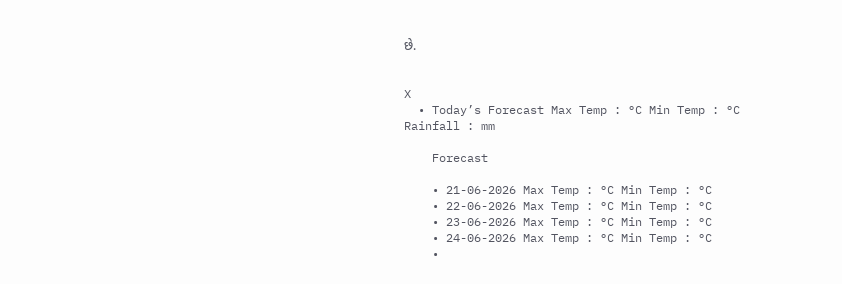છે.


X
  • Today’s Forecast Max Temp : °C Min Temp : °C Rainfall : mm

    Forecast

    • 21-06-2026 Max Temp : °C Min Temp : °C
    • 22-06-2026 Max Temp : °C Min Temp : °C
    • 23-06-2026 Max Temp : °C Min Temp : °C
    • 24-06-2026 Max Temp : °C Min Temp : °C
    •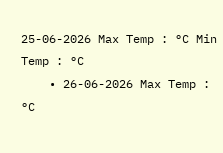25-06-2026 Max Temp : °C Min Temp : °C
    • 26-06-2026 Max Temp : °C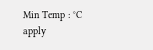Min Temp : °C
apply